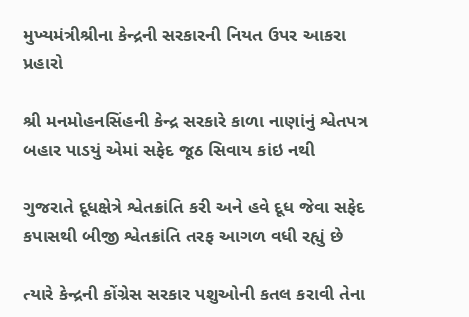મુખ્યમંત્રીશ્રીના કેન્દ્રની સરકારની નિયત ઉપર આકરા પ્રહારો

શ્રી મનમોહનસિંહની કેન્દ્ર સરકારે કાળા નાણાંનું શ્વેતપત્ર બહાર પાડયું એમાં સફેદ જૂઠ સિવાય કાંઇ નથી

ગુજરાતે દૂધક્ષેત્રે શ્વેતક્રાંતિ કરી અને હવે દૂધ જેવા સફેદ કપાસથી બીજી શ્વેતક્રાંતિ તરફ આગળ વધી રહ્યું છે

ત્યારે કેન્દ્રની કોંગ્રેસ સરકાર પશુઓની કતલ કરાવી તેના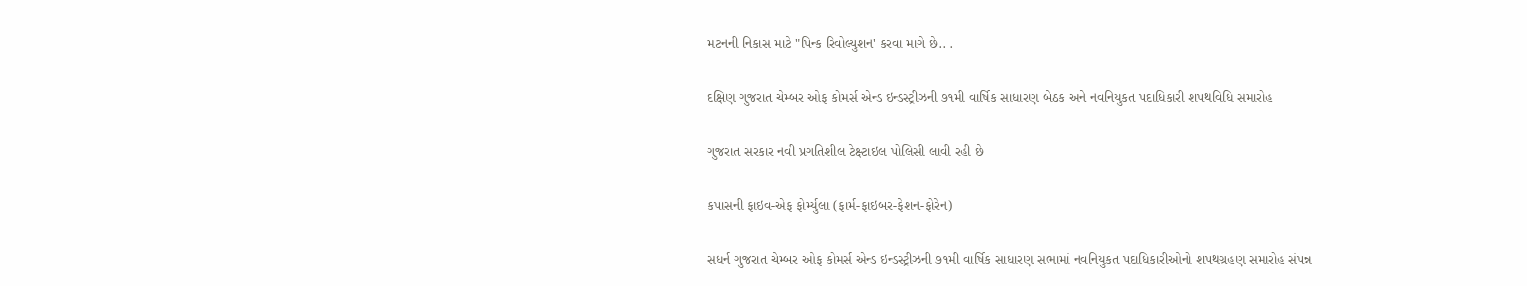મટનની નિકાસ માટે "પિન્ક રિવોલ્યુશન' કરવા માગે છે.. .

દક્ષિણ ગુજરાત ચેમ્બર ઓફ કોમર્સ એન્ડ ઇન્ડસ્ટ્રીઝની ૭૧મી વાર્ષિક સાધારણ બેઠક અને નવનિયુકત પદાધિકારી શપથવિધિ સમારોહ

ગુજરાત સરકાર નવી પ્રગતિશીલ ટેક્ષ્ટાઇલ પોલિસી લાવી રહી છે

કપાસની ફાઇવ-એફ ફોર્મ્યુલા (ફાર્મ-ફાઇબર-ફેશન-ફોરેન)

સધર્ન ગુજરાત ચેમ્બર ઓફ કોમર્સ એન્ડ ઇન્ડસ્ટ્રીઝની ૭૧મી વાર્ષિક સાધારણ સભામાં નવનિયુકત પદાધિકારીઓનો શપથગ્રહણ સમારોહ સંપન્ન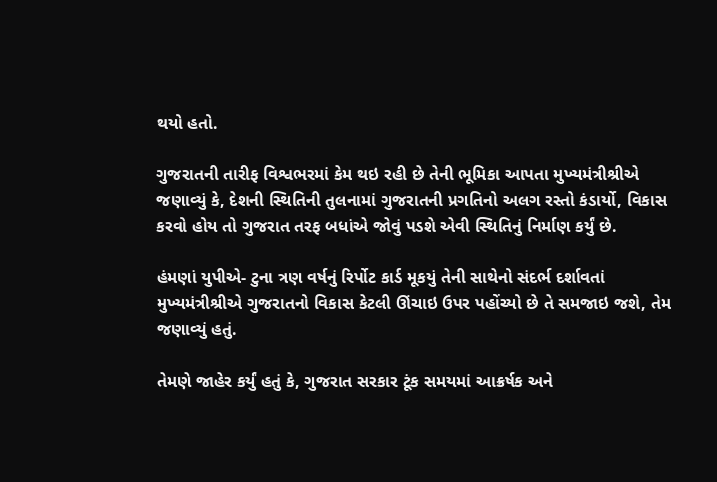થયો હતો.

ગુજરાતની તારીફ વિશ્વભરમાં કેમ થઇ રહી છે તેની ભૂમિકા આપતા મુખ્યમંત્રીશ્રીએ જણાવ્યું કે, દેશની સ્થિતિની તુલનામાં ગુજરાતની પ્રગતિનો અલગ રસ્તો કંડાર્યો, વિકાસ કરવો હોય તો ગુજરાત તરફ બધાંએ જોવું પડશે એવી સ્થિતિનું નિર્માણ કર્યું છે.

હંમણાં યુપીએ- ટુના ત્રણ વર્ષનું રિર્પોટ કાર્ડ મૂકયું તેની સાથેનો સંદર્ભ દર્શાવતાં મુખ્યમંત્રીશ્રીએ ગુજરાતનો વિકાસ કેટલી ઊંચાઇ ઉપર પહોંચ્યો છે તે સમજાઇ જશે, તેમ જણાવ્યું હતું.

તેમણે જાહેર કર્યું હતું કે, ગુજરાત સરકાર ટૂંક સમયમાં આક્રર્ષક અને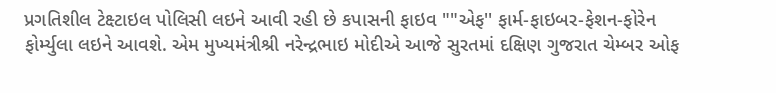પ્રગતિશીલ ટેક્ષ્ટાઇલ પોલિસી લઇને આવી રહી છે કપાસની ફાઇવ ""એફ'' ફાર્મ-ફાઇબર-ફેશન-ફોરેન ફોર્મ્યુલા લઇને આવશે. એમ મુખ્યમંત્રીશ્રી નરેન્દ્રભાઇ મોદીએ આજે સુરતમાં દક્ષિણ ગુજરાત ચેમ્બર ઓફ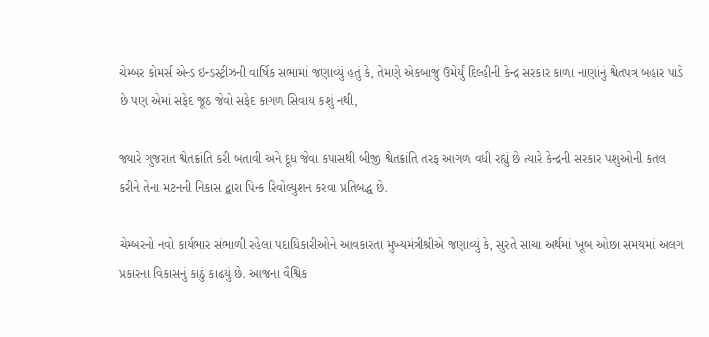ચેમ્બર કોમર્સ એન્ડ ઇન્ડસ્ટ્રીઝની વાર્ષિક સભામાં જણાવ્યું હતું કે, તેમણે એકબાજુ ઉમેર્યું દિલ્હીની કેન્દ્ર સરકાર કાળા નાણાંનું શ્વેતપત્ર બહાર પાડે છે પણ એમાં સફેદ જૂઠ જેવો સફેદ કાગળ સિવાય કશું નથી,

જ્યારે ગુજરાત શ્વેતક્રાંતિ કરી બતાવી અને દૂધ જેવા કપાસથી બીજી શ્વેતક્રાંતિ તરફ આગળ વધી રહ્યું છે ત્યારે કેન્દ્રની સરકાર પશુઓની કતલ કરીને તેના મટનની નિકાસ દ્વારા પિન્ક રિવોલ્યુશન કરવા પ્રતિબદ્ધ છે.

ચેમ્બરનો નવો કાર્યભાર સંભાળી રહેલા પદાધિકારીઓને આવકારતા મુખ્યમંત્રીશ્રીએ જણાવ્યું કે, સુરતે સાચા અર્થમાં ખૂબ ઓછા સમયમાં અલગ પ્રકારના વિકાસનું કાઠું કાઢયું છે. આજના વૈશ્વિક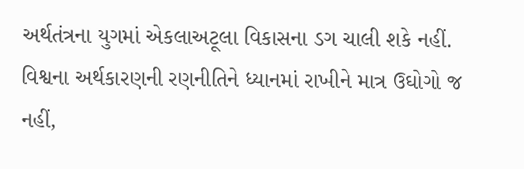અર્થતંત્રના યુગમાં એકલાઅટૂલા વિકાસના ડગ ચાલી શકે નહીં. વિશ્વના અર્થકારણની રણનીતિને ધ્યાનમાં રાખીને માત્ર ઉઘોગો જ નહીં,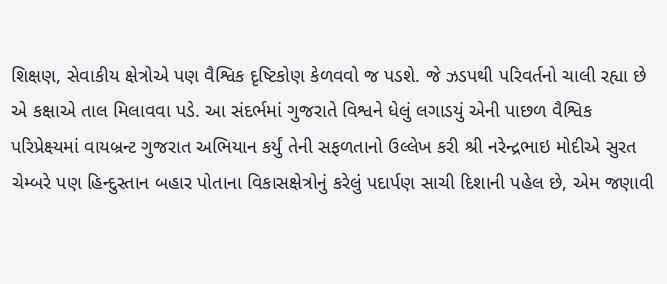શિક્ષણ, સેવાકીય ક્ષેત્રોએ પણ વૈશ્વિક દૃષ્ટિકોણ કેળવવો જ પડશે. જે ઝડપથી પરિવર્તનો ચાલી રહ્યા છે એ કક્ષાએ તાલ મિલાવવા પડે. આ સંદર્ભમાં ગુજરાતે વિશ્વને ધેલું લગાડયું એની પાછળ વૈશ્વિક પરિપ્રેક્ષ્યમાં વાયબ્રન્ટ ગુજરાત અભિયાન કર્યું તેની સફળતાનો ઉલ્લેખ કરી શ્રી નરેન્દ્રભાઇ મોદીએ સુરત ચેમ્બરે પણ હિન્દુસ્તાન બહાર પોતાના વિકાસક્ષેત્રોનું કરેલું પદાર્પણ સાચી દિશાની પહેલ છે, એમ જણાવી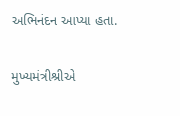અભિનંદન આપ્યા હતા.

મુખ્યમંત્રીશ્રીએ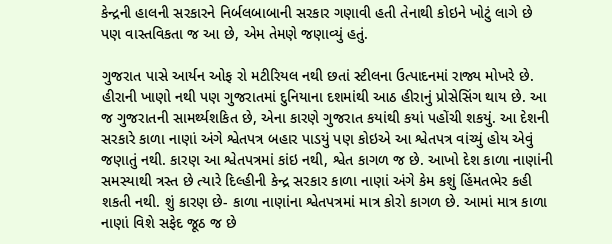કેન્દ્રની હાલની સરકારને નિર્બલબાબાની સરકાર ગણાવી હતી તેનાથી કોઇને ખોટું લાગે છે પણ વાસ્તવિકતા જ આ છે, એમ તેમણે જણાવ્યું હતું.

ગુજરાત પાસે આર્યન ઓફ રો મટીરિયલ નથી છતાં સ્ટીલના ઉત્પાદનમાં રાજ્ય મોખરે છે. હીરાની ખાણો નથી પણ ગુજરાતમાં દુનિયાના દશમાંથી આઠ હીરાનું પ્રોસેસિંગ થાય છે. આ જ ગુજરાતની સામર્થ્યશકિત છે, એના કારણે ગુજરાત કયાંથી કયાં પહોંચી શકયું. આ દેશની સરકારે કાળા નાણાં અંગે શ્વેતપત્ર બહાર પાડયું પણ કોઇએ આ શ્વેતપત્ર વાંચ્યું હોય એવું જણાતું નથી. કારણ આ શ્વેતપત્રમાં કાંઇ નથી, શ્વેત કાગળ જ છે. આખો દેશ કાળા નાણાંની સમસ્યાથી ત્રસ્ત છે ત્યારે દિલ્હીની કેન્દ્ર સરકાર કાળા નાણાં અંગે કેમ કશું હિંમતભેર કહી શકતી નથી. શું કારણ છે- કાળા નાણાંના શ્વેતપત્રમાં માત્ર કોરો કાગળ છે. આમાં માત્ર કાળા નાણાં વિશે સફેદ જૂઠ જ છે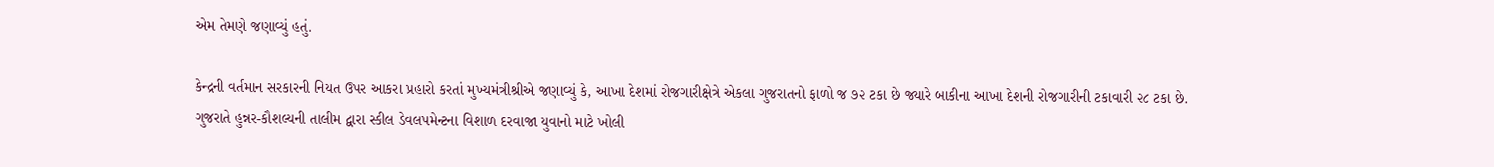એમ તેમણે જણાવ્યું હતું.

કેન્દ્રની વર્તમાન સરકારની નિયત ઉપર આકરા પ્રહારો કરતાં મુખ્યમંત્રીશ્રીએ જણાવ્યું કે, આખા દેશમાં રોજગારીક્ષેત્રે એકલા ગુજરાતનો ફાળો જ ૭૨ ટકા છે જ્યારે બાકીના આખા દેશની રોજગારીની ટકાવારી ૨૮ ટકા છે. ગુજરાતે હુન્નર-કૌશલ્યની તાલીમ દ્વારા સ્કીલ ડેવલપમેન્ટના વિશાળ દરવાજા યુવાનો માટે ખોલી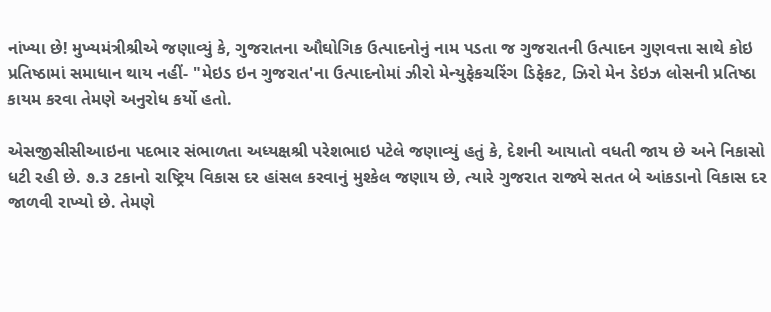નાંખ્યા છે! મુખ્યમંત્રીશ્રીએ જણાવ્યું કે, ગુજરાતના ઔઘોગિક ઉત્પાદનોનું નામ પડતા જ ગુજરાતની ઉત્પાદન ગુણવત્તા સાથે કોઇ પ્રતિષ્ઠામાં સમાધાન થાય નહીં- "મેઇડ ઇન ગુજરાત'ના ઉત્પાદનોમાં ઝીરો મેન્યુફેકચરિંગ ડિફેકટ, ઝિરો મેન ડેઇઝ લોસની પ્રતિષ્ઠા કાયમ કરવા તેમણે અનુરોધ કર્યો હતો.

એસજીસીસીઆઇના પદભાર સંભાળતા અધ્યક્ષશ્રી પરેશભાઇ પટેલે જણાવ્યું હતું કે, દેશની આયાતો વધતી જાય છે અને નિકાસો ધટી રહી છે. ૭.૩ ટકાનો રાષ્ટ્રિય વિકાસ દર હાંસલ કરવાનું મુશ્કેલ જણાય છે, ત્યારે ગુજરાત રાજ્યે સતત બે આંકડાનો વિકાસ દર જાળવી રાખ્યો છે. તેમણે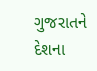ગુજરાતને દેશના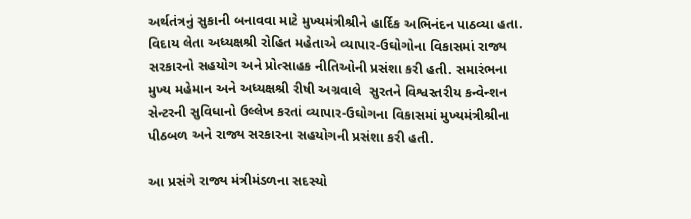અર્થતંત્રનું સુકાની બનાવવા માટે મુખ્યમંત્રીશ્રીને હાર્દિક અભિનંદન પાઠવ્યા હતા. વિદાય લેતા અધ્યક્ષશ્રી રોહિત મહેતાએ વ્યાપાર-ઉઘોગોના વિકાસમાં રાજ્ય સરકારનો સહયોગ અને પ્રોત્સાહક નીતિઓની પ્રસંશા કરી હતી. સમારંભના મુખ્ય મહેમાન અને અધ્યક્ષશ્રી રીષી અગ્રવાલે  સુરતને વિશ્વસ્તરીય કન્વેન્શન સેન્ટરની સુવિધાનો ઉલ્લેખ કરતાં વ્યાપાર-ઉઘોગના વિકાસમાં મુખ્યમંત્રીશ્રીના પીઠબળ અને રાજ્ય સરકારના સહયોગની પ્રસંશા કરી હતી.

આ પ્રસંગે રાજ્ય મંત્રીમંડળના સદસ્યો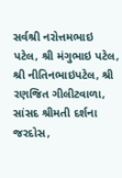સર્વશ્રી નરોત્તમભાઇ પટેલ, શ્રી મંગુભાઇ પટેલ, શ્રી નીતિનભાઇપટેલ, શ્રી રણજિત ગીલીટવાળા, સાંસદ શ્રીમતી દર્શના જરદોસ,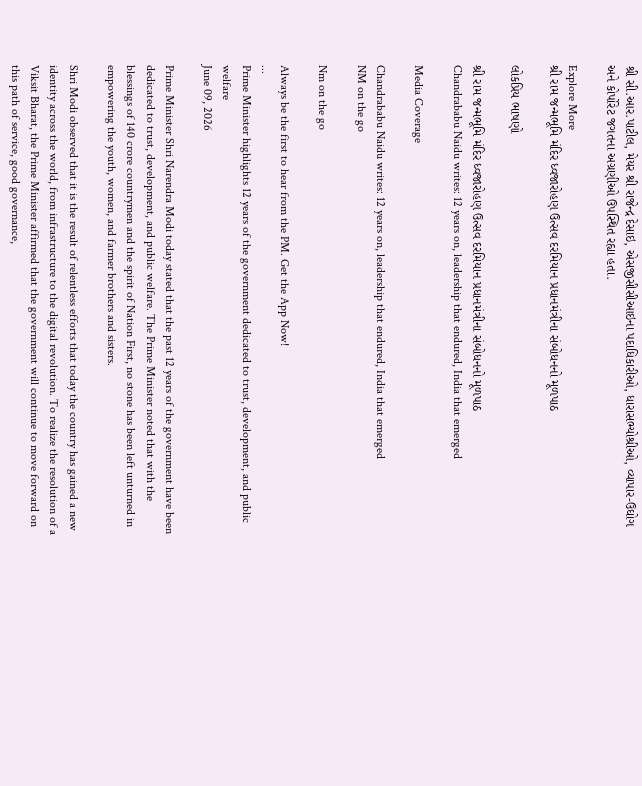શ્રી સી.આર.પાટીલ, મેયર શ્રી રાજેન્દ્ર દેસાઇ, એસજીસીસીઆઇના પદાધિકારીઓ, ધારાસભ્યોશ્રીઓ, વ્યાપાર-ઉઘોગ અને કોર્પોરેટ જગતના અગ્રણીઓ ઉપસ્થિત રહ્યા હતા.

Explore More
શ્રી રામ જન્મભૂમિ મંદિર ધ્વજારોહણ ઉત્સવ દરમિયાન પ્રધાનમંત્રીના સંબોધનનો મૂળપાઠ

લોકપ્રિય ભાષણો

શ્રી રામ જન્મભૂમિ મંદિર ધ્વજારોહણ ઉત્સવ દરમિયાન પ્રધાનમંત્રીના સંબોધનનો મૂળપાઠ
Chandrababu Naidu writes: 12 years on, leadership that endured, India that emerged

Media Coverage

Chandrababu Naidu writes: 12 years on, leadership that endured, India that emerged
NM on the go

Nm on the go

Always be the first to hear from the PM. Get the App Now!
...
Prime Minister highlights 12 years of the government dedicated to trust, development, and public welfare
June 09, 2026

Prime Minister Shri Narendra Modi today stated that the past 12 years of the government have been dedicated to trust, development, and public welfare. The Prime Minister noted that with the blessings of 140 crore countrymen and the spirit of Nation First, no stone has been left unturned in empowering the youth, women, and farmer brothers and sisters.

Shri Modi observed that it is the result of relentless efforts that today the country has gained a new identity across the world, from infrastructure to the digital revolution. To realize the resolution of a Viksit Bharat, the Prime Minister affirmed that the government will continue to move forward on this path of service, good governance,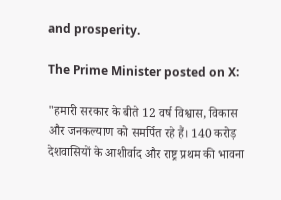and prosperity.

The Prime Minister posted on X:

"हमारी सरकार के बीते 12 वर्ष विश्वास, विकास और जनकल्याण को समर्पित रहे हैं। 140 करोड़ देशवासियों के आशीर्वाद और राष्ट्र प्रथम की भावना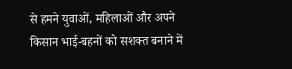से हमने युवाओं, महिलाओं और अपने किसान भाई-बहनों को सशक्त बनाने में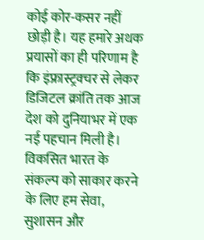कोई कोर-कसर नहीं छोड़ी है। यह हमारे अथक प्रयासों का ही परिणाम है कि इंफ्रास्ट्रक्चर से लेकर डिजिटल क्रांति तक आज देश को दुनियाभर में एक नई पहचान मिली है। विकसित भारत के संकल्प को साकार करने के लिए हम सेवा, सुशासन और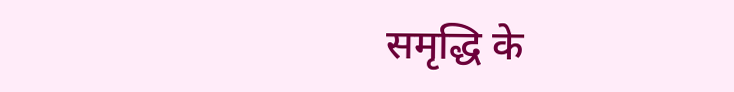समृद्धि के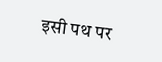इसी पथ पर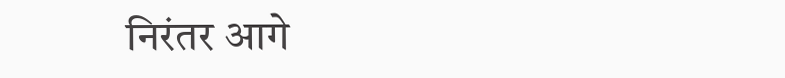निरंतर आगे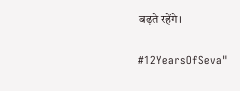बढ़ते रहेंगे।

#12YearsOfSeva"